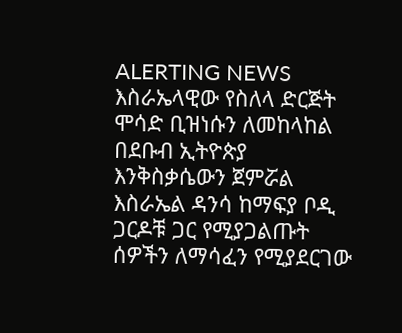ALERTING NEWS እስራኤላዊው የስለላ ድርጅት ሞሳድ ቢዝነሱን ለመከላከል በደቡብ ኢትዮጵያ እንቅስቃሴውን ጀምሯል
እስራኤል ዳንሳ ከማፍያ ቦዲ ጋርዶቹ ጋር የሚያጋልጡት ሰዎችን ለማሳፈን የሚያደርገው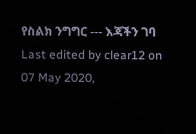የስልክ ንግግር --- እጃችን ገባ
Last edited by clear12 on 07 May 2020,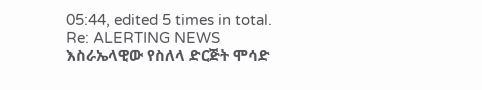05:44, edited 5 times in total.
Re: ALERTING NEWS እስራኤላዊው የስለላ ድርጅት ሞሳድ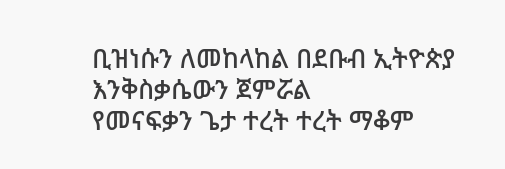ቢዝነሱን ለመከላከል በደቡብ ኢትዮጵያ እንቅስቃሴውን ጀምሯል
የመናፍቃን ጌታ ተረት ተረት ማቆም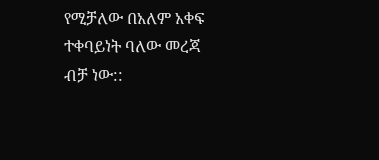የሚቻለው በአለም አቀፍ ተቀባይነት ባለው መረጃ ብቻ ነው::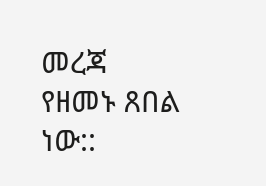መረጃ የዘመኑ ጸበል ነው::